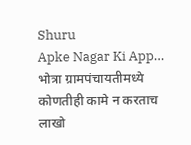Shuru
Apke Nagar Ki App…
भोत्रा ग्रामपंचायतीमध्ये कोणतीही कामे न करताच लाखो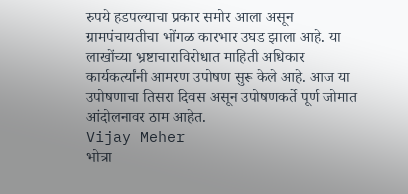रुपये हडपल्याचा प्रकार समोर आला असून ग्रामपंचायतीचा भोंगळ कारभार उघड झाला आहे. या लाखोंच्या भ्रष्टाचाराविरोधात माहिती अधिकार कार्यकर्त्यांनी आमरण उपोषण सुरू केले आहे. आज या उपोषणाचा तिसरा दिवस असून उपोषणकर्ते पूर्ण जोमात आंदोलनावर ठाम आहेत.
Vijay Meher
भोत्रा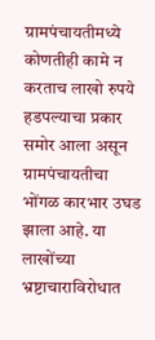ग्रामपंचायतीमध्ये कोणतीही कामे न करताच लाखो रुपये हडपल्याचा प्रकार समोर आला असून ग्रामपंचायतीचा भोंगळ कारभार उघड झाला आहे. या लाखोंच्या भ्रष्टाचाराविरोधात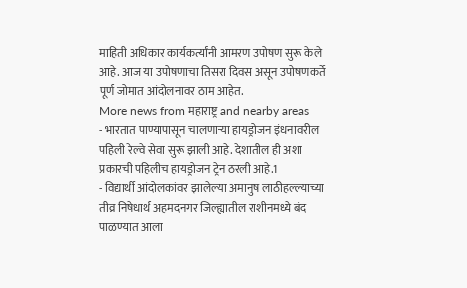माहिती अधिकार कार्यकर्त्यांनी आमरण उपोषण सुरू केले आहे. आज या उपोषणाचा तिसरा दिवस असून उपोषणकर्ते पूर्ण जोमात आंदोलनावर ठाम आहेत.
More news from महाराष्ट्र and nearby areas
- भारतात पाण्यापासून चालणाऱ्या हायड्रोजन इंधनावरील पहिली रेल्वे सेवा सुरू झाली आहे. देशातील ही अशा प्रकारची पहिलीच हायड्रोजन ट्रेन ठरली आहे.1
- विद्यार्थी आंदोलकांवर झालेल्या अमानुष लाठीहल्ल्याच्या तीव्र निषेधार्थ अहमदनगर जिल्ह्यातील राशीनमध्ये बंद पाळण्यात आला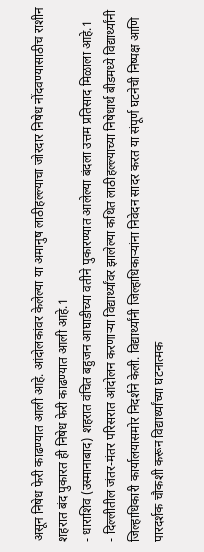असून निषेध फेरी काढण्यात आली आहे. आंदोलकांवर केलेल्या या अमानुष लाठीहल्ल्याचा जोरदार निषेध नोंदवण्यासाठीच राशीन शहरात बंद पुकारत ही निषेध फेरी काढण्यात आली आहे.1
- धाराशिव (उस्मानाबाद) शहरात वंचित बहुजन आघाडीच्या वतीने पुकारण्यात आलेल्या बंदला उत्तम प्रतिसाद मिळाला आहे.1
- दिल्लीतील जंतर-मंतर परिसरात आंदोलन करणाऱ्या विद्यार्थ्यांवर झालेल्या कथित लाठीहल्ल्याच्या निषेधार्थ बीडमध्ये विद्यार्थ्यांनी जिल्हाधिकारी कार्यालयासमोर निदर्शने केली. विद्यार्थ्यांनी जिल्हाधिकाऱ्यांना निवेदन सादर करत या संपूर्ण घटनेची निष्पक्ष आणि पारदर्शक चौकशी करून विद्यार्थ्यांच्या घटनात्मक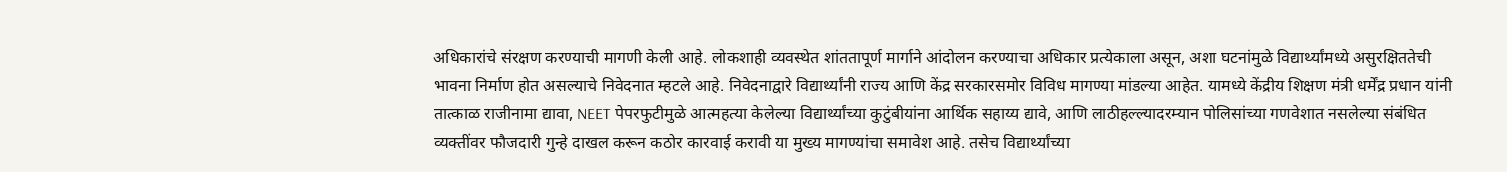अधिकारांचे संरक्षण करण्याची मागणी केली आहे. लोकशाही व्यवस्थेत शांततापूर्ण मार्गाने आंदोलन करण्याचा अधिकार प्रत्येकाला असून, अशा घटनांमुळे विद्यार्थ्यांमध्ये असुरक्षिततेची भावना निर्माण होत असल्याचे निवेदनात म्हटले आहे. निवेदनाद्वारे विद्यार्थ्यांनी राज्य आणि केंद्र सरकारसमोर विविध मागण्या मांडल्या आहेत. यामध्ये केंद्रीय शिक्षण मंत्री धर्मेंद्र प्रधान यांनी तात्काळ राजीनामा द्यावा, NEET पेपरफुटीमुळे आत्महत्या केलेल्या विद्यार्थ्यांच्या कुटुंबीयांना आर्थिक सहाय्य द्यावे, आणि लाठीहल्ल्यादरम्यान पोलिसांच्या गणवेशात नसलेल्या संबंधित व्यक्तींवर फौजदारी गुन्हे दाखल करून कठोर कारवाई करावी या मुख्य मागण्यांचा समावेश आहे. तसेच विद्यार्थ्यांच्या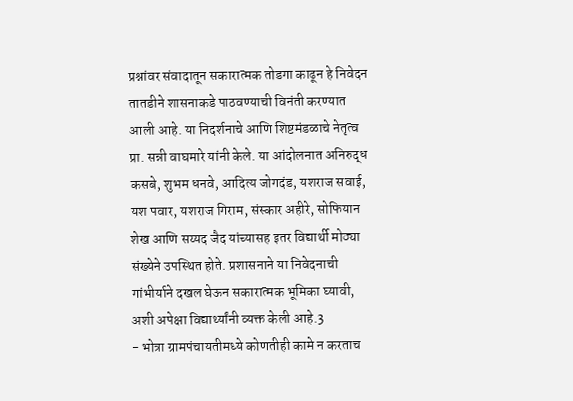प्रश्नांवर संवादातून सकारात्मक तोडगा काढून हे निवेदन तातडीने शासनाकडे पाठवण्याची विनंती करण्यात आली आहे. या निदर्शनाचे आणि शिष्टमंडळाचे नेतृत्व प्रा. सन्नी वाघमारे यांनी केले. या आंदोलनात अनिरुद्ध कसबे, शुभम धनवे, आदित्य जोगदंड, यशराज सवाई, यश पवार, यशराज गिराम, संस्कार अहीरे, सोफियान शेख आणि सय्यद जैद यांच्यासह इतर विद्यार्थी मोठ्या संख्येने उपस्थित होते. प्रशासनाने या निवेदनाची गांभीर्याने दखल घेऊन सकारात्मक भूमिका घ्यावी, अशी अपेक्षा विद्यार्थ्यांनी व्यक्त केली आहे.3
- भोत्रा ग्रामपंचायतीमध्ये कोणतीही कामे न करताच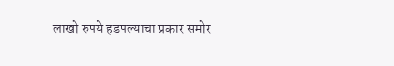लाखो रुपये हडपल्याचा प्रकार समोर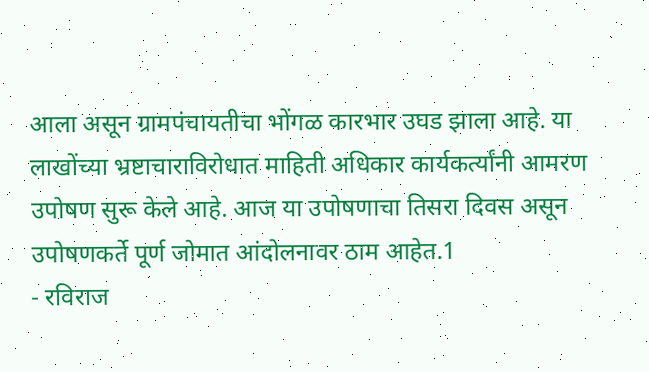आला असून ग्रामपंचायतीचा भोंगळ कारभार उघड झाला आहे. या लाखोंच्या भ्रष्टाचाराविरोधात माहिती अधिकार कार्यकर्त्यांनी आमरण उपोषण सुरू केले आहे. आज या उपोषणाचा तिसरा दिवस असून उपोषणकर्ते पूर्ण जोमात आंदोलनावर ठाम आहेत.1
- रविराज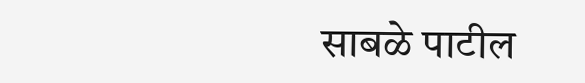साबळे पाटील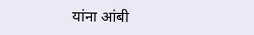यांना आंबी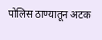पोलिस ठाण्यातून अटक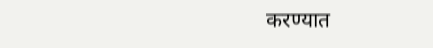करण्यात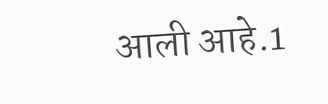आली आहे.1